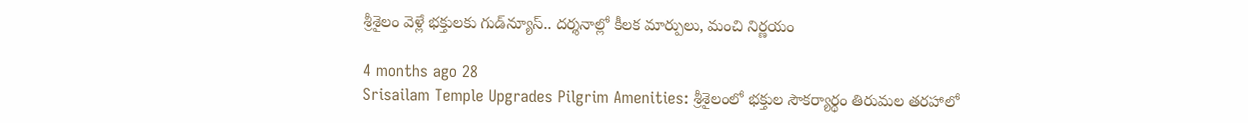శ్రీశైలం వెళ్లే భక్తులకు గుడ్‌న్యూస్.. దర్శనాల్లో కీలక మార్పులు, మంచి నిర్ణయం

4 months ago 28
Srisailam Temple Upgrades Pilgrim Amenities: శ్రీశైలంలో భక్తుల సౌకర్యార్థం తిరుమల తరహాలో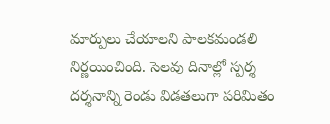మార్పులు చేయాలని పాలకమండలి నిర్ణయించింది. సెలవు దినాల్లో స్పర్శ దర్శనాన్ని రెండు విడతలుగా పరిమితం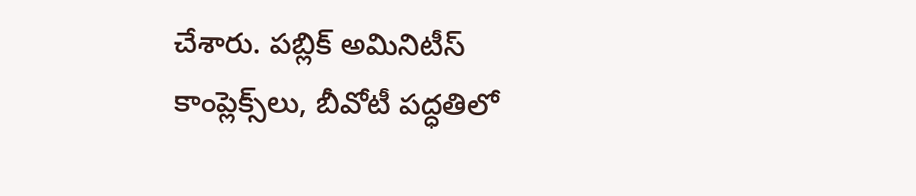చేశారు. పబ్లిక్ అమినిటీస్ కాంప్లెక్స్‌లు, బీవోటీ పద్ధతిలో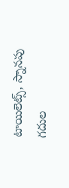టాయిలెట్స్, స్నానపు గదుల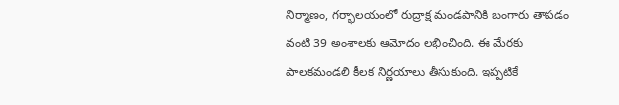నిర్మాణం, గర్భాలయంలో రుద్రాక్ష మండపానికి బంగారు తాపడం వంటి 39 అంశాలకు ఆమోదం లభించింది. ఈ మేరకు పాలకమండలి కీలక నిర్ణయాలు తీసుకుంది. ఇప్పటికే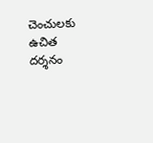చెంచులకు ఉచిత దర్శనం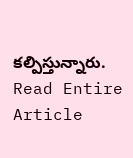కల్పిస్తున్నారు.
Read Entire Article